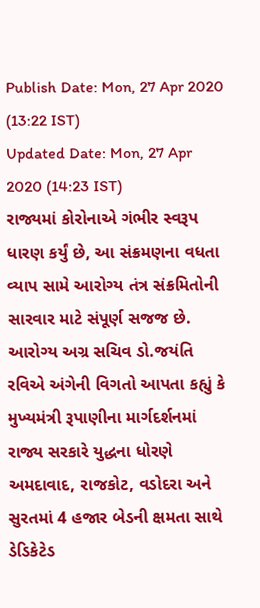Publish Date: Mon, 27 Apr 2020 (13:22 IST)
Updated Date: Mon, 27 Apr 2020 (14:23 IST)
રાજ્યમાં કોરોનાએ ગંભીર સ્વરૂપ ધારણ કર્યું છે, આ સંક્રમણના વધતા વ્યાપ સામે આરોગ્ય તંત્ર સંક્રમિતોની સારવાર માટે સંપૂર્ણ સજજ છે. આરોગ્ય અગ્ર સચિવ ડો.જયંતિ રવિએ અંગેની વિગતો આપતા કહ્યું કે મુખ્યમંત્રી રૂપાણીના માર્ગદર્શનમાં રાજ્ય સરકારે યુદ્ધના ધોરણે અમદાવાદ, રાજકોટ, વડોદરા અને સુરતમાં 4 હજાર બેડની ક્ષમતા સાથે ડેડિકેટેડ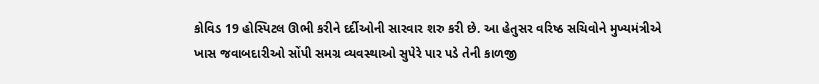કોવિડ 19 હોસ્પિટલ ઊભી કરીને દર્દીઓની સારવાર શરુ કરી છે. આ હેતુસર વરિષ્ઠ સચિવોને મુખ્યમંત્રીએ ખાસ જવાબદારીઓ સોંપી સમગ્ર વ્યવસ્થાઓ સુપેરે પાર પડે તેની કાળજી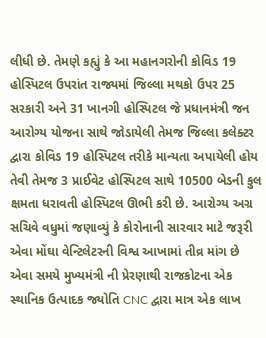લીધી છે. તેમણે કહ્યું કે આ મહાનગરોની કોવિડ 19 હોસ્પિટલ ઉપરાંત રાજ્યમાં જિલ્લા મથકો ઉપર 25 સરકારી અને 31 ખાનગી હોસ્પિટલ જે પ્રધાનમંત્રી જન આરોગ્ય યોજના સાથે જોડાયેલી તેમજ જિલ્લા કલેક્ટર દ્વારા કોવિડ 19 હોસ્પિટલ તરીકે માન્યતા અપાયેલી હોય તેવી તેમજ 3 પ્રાઈવેટ હોસ્પિટલ સાથે 10500 બેડની કુલ ક્ષમતા ધરાવતી હોસ્પિટલ ઊભી કરી છે. આરોગ્ય અગ્ર સચિવે વધુમાં જણાવ્યું કે કોરોનાની સારવાર માટે જરૂરી એવા મોંઘા વેન્ટિલેટરની વિશ્વ આખામાં તીવ્ર માંગ છે એવા સમયે મુખ્યમંત્રી ની પ્રેરણાથી રાજકોટના એક સ્થાનિક ઉત્પાદક જ્યોતિ CNC દ્વારા માત્ર એક લાખ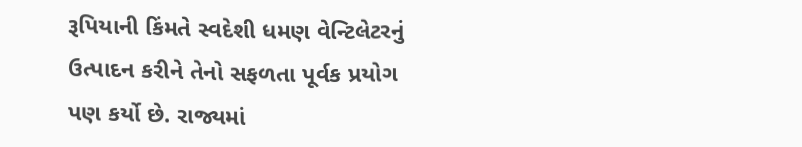રૂપિયાની કિંમતે સ્વદેશી ધમણ વેન્ટિલેટરનું ઉત્પાદન કરીને તેનો સફળતા પૂર્વક પ્રયોગ પણ કર્યો છે. રાજ્યમાં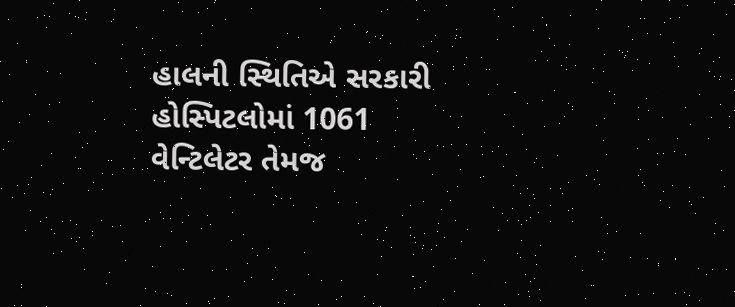હાલની સ્થિતિએ સરકારી હોસ્પિટલોમાં 1061 વેન્ટિલેટર તેમજ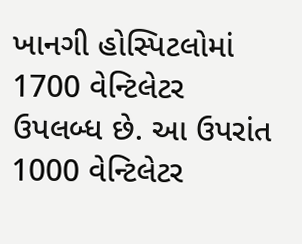ખાનગી હોસ્પિટલોમાં 1700 વેન્ટિલેટર ઉપલબ્ધ છે. આ ઉપરાંત 1000 વેન્ટિલેટર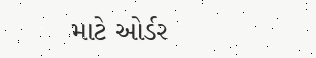માટે ઓર્ડર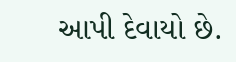આપી દેવાયો છે.